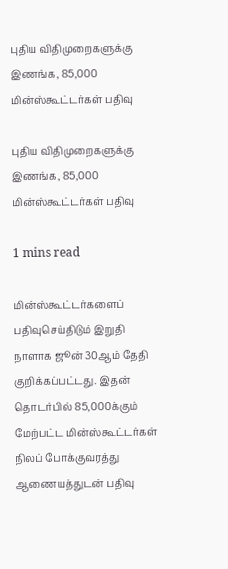புதிய விதிமுறைகளுக்கு இணங்க, 85,000 மின்ஸ்கூட்டர்கள் பதிவு

புதிய விதிமுறைகளுக்கு இணங்க, 85,000 மின்ஸ்கூட்டர்கள் பதிவு

1 mins read

மின்ஸ்கூட்டர்களைப் பதிவுசெய்திடும் இறுதி நாளாக ஜூன் 30ஆம் தேதி குறிக்கப்பட்டது. இதன் தொடர்பில் 85,000க்கும் மேற்பட்ட மின்ஸ்கூட்டர்கள் நிலப் போக்குவரத்து ஆணையத்துடன் பதிவு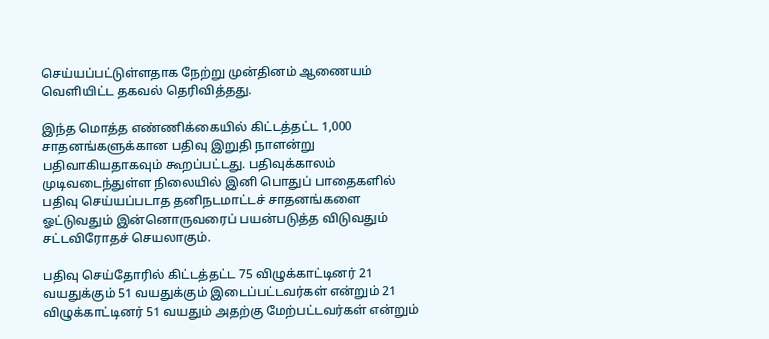செய்யப்பட்டுள்ளதாக நேற்று முன்தினம் ஆணையம் வெளியிட்ட தகவல் தெரிவித்தது.

இந்த மொத்த எண்ணிக்கையில் கிட்டத்தட்ட 1,000 சாதனங்களுக்கான பதிவு இறுதி நாளன்று பதிவாகியதாகவும் கூறப்பட்டது. பதிவுக்காலம் முடிவடைந்துள்ள நிலையில் இனி பொதுப் பாதைகளில் பதிவு செய்யப்படாத தனிநடமாட்டச் சாதனங்களை ஓட்டுவதும் இன்னொருவரைப் பயன்படுத்த விடுவதும் சட்டவிரோதச் செயலாகும்.

பதிவு செய்தோரில் கிட்டத்தட்ட 75 விழுக்காட்டினர் 21 வயதுக்கும் 51 வயதுக்கும் இடைப்பட்டவர்கள் என்றும் 21 விழுக்காட்டினர் 51 வயதும் அதற்கு மேற்பட்டவர்கள் என்றும்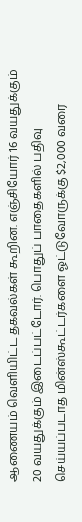ஆணையம் வெளியிட்ட தகவல்கள் கூறின. எஞ்சியோர் 16 வயதுக்கும் 20 வயதுக்கும் இடைப்பட்டோர். பொதுப் பாதைகளில் பதிவு செய்யப்படாத மின்ஸ்கூட்டர்களை ஓட்டுவோருக்கு $2,000 வரை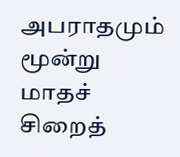அபராதமும் மூன்று மாதச் சிறைத்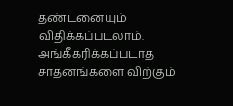தண்டனையும் விதிக்கப்படலாம். அங்கீகரிக்கப்படாத சாதனங்களை விற்கும்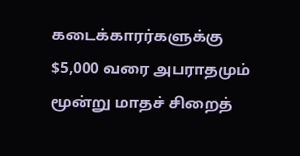கடைக்காரர்களுக்கு $5,000 வரை அபராதமும் மூன்று மாதச் சிறைத்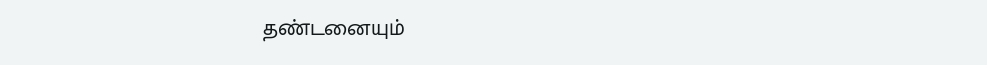தண்டனையும்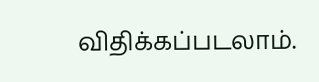விதிக்கப்படலாம்.